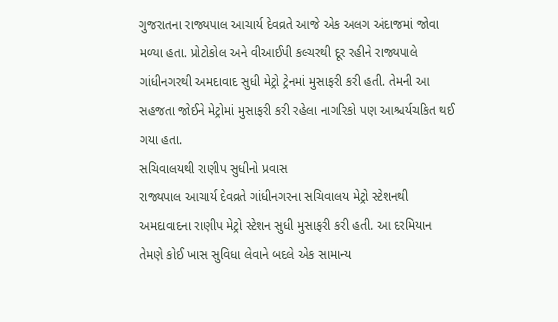ગુજરાતના રાજ્યપાલ આચાર્ય દેવવ્રતે આજે એક અલગ અંદાજમાં જોવા મળ્યા હતા. પ્રોટોકોલ અને વીઆઈપી કલ્ચરથી દૂર રહીને રાજ્યપાલે ગાંધીનગરથી અમદાવાદ સુધી મેટ્રો ટ્રેનમાં મુસાફરી કરી હતી. તેમની આ સહજતા જોઈને મેટ્રોમાં મુસાફરી કરી રહેલા નાગરિકો પણ આશ્ચર્યચકિત થઈ ગયા હતા.
સચિવાલયથી રાણીપ સુધીનો પ્રવાસ
રાજ્યપાલ આચાર્ય દેવવ્રતે ગાંધીનગરના સચિવાલય મેટ્રો સ્ટેશનથી અમદાવાદના રાણીપ મેટ્રો સ્ટેશન સુધી મુસાફરી કરી હતી. આ દરમિયાન તેમણે કોઈ ખાસ સુવિધા લેવાને બદલે એક સામાન્ય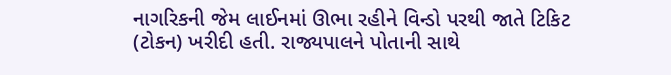નાગરિકની જેમ લાઈનમાં ઊભા રહીને વિન્ડો પરથી જાતે ટિકિટ (ટોકન) ખરીદી હતી. રાજ્યપાલને પોતાની સાથે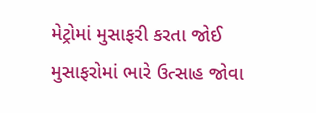મેટ્રોમાં મુસાફરી કરતા જોઈ મુસાફરોમાં ભારે ઉત્સાહ જોવા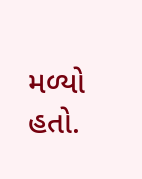મળ્યો હતો.